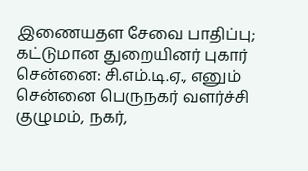இணையதள சேவை பாதிப்பு; கட்டுமான துறையினர் புகார்
சென்னை: சி.எம்.டி.ஏ., எனும் சென்னை பெருநகர் வளர்ச்சி குழுமம், நகர்,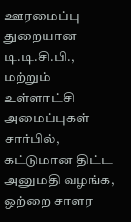ஊரமைப்பு துறையான டி.டி.சி.பி., மற்றும் உள்ளாட்சி அமைப்புகள் சார்பில், கட்டுமான திட்ட அனுமதி வழங்க, ஒற்றை சாளர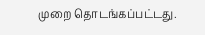முறை தொடங்கப்பட்டது.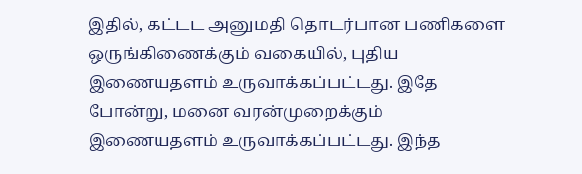இதில், கட்டட அனுமதி தொடர்பான பணிகளை ஒருங்கிணைக்கும் வகையில், புதிய இணையதளம் உருவாக்கப்பட்டது. இதே போன்று, மனை வரன்முறைக்கும் இணையதளம் உருவாக்கப்பட்டது. இந்த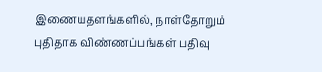இணையதளங்களில், நாள்தோறும் புதிதாக விண்ணப்பங்கள் பதிவு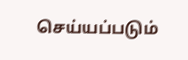செய்யப்படும்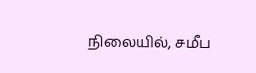நிலையில், சமீப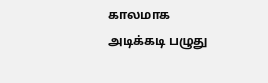காலமாக அடிக்கடி பழுது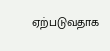ஏற்படுவதாக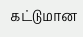கட்டுமான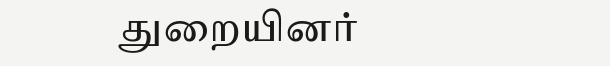துறையினர்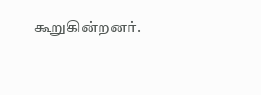கூறுகின்றனர்.